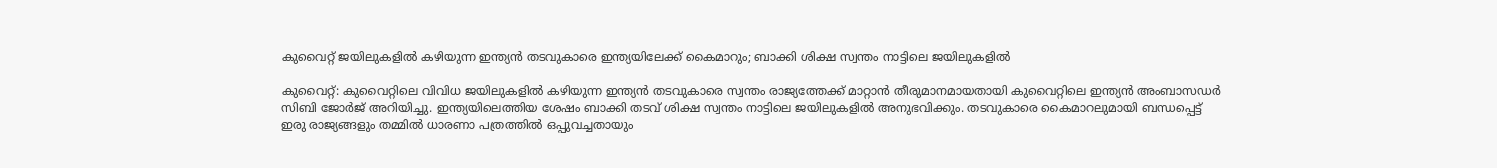കുവൈറ്റ് ജയിലുകളില്‍ കഴിയുന്ന ഇന്ത്യന്‍ തടവുകാരെ ഇന്ത്യയിലേക്ക് കൈമാറും; ബാക്കി ശിക്ഷ സ്വന്തം നാട്ടിലെ ജയിലുകളില്‍

കുവൈറ്റ്: കുവൈറ്റിലെ വിവിധ ജയിലുകളില്‍ കഴിയുന്ന ഇന്ത്യന്‍ തടവുകാരെ സ്വന്തം രാജ്യത്തേക്ക് മാറ്റാന്‍ തീരുമാനമായതായി കുവൈറ്റിലെ ഇന്ത്യന്‍ അംബാസഡര്‍ സിബി ജോര്‍ജ് അറിയിച്ചു. ഇന്ത്യയിലെത്തിയ ശേഷം ബാക്കി തടവ് ശിക്ഷ സ്വന്തം നാട്ടിലെ ജയിലുകളില്‍ അനുഭവിക്കും. തടവുകാരെ കൈമാറലുമായി ബന്ധപ്പെട്ട് ഇരു രാജ്യങ്ങളും തമ്മില്‍ ധാരണാ പത്രത്തില്‍ ഒപ്പുവച്ചതായും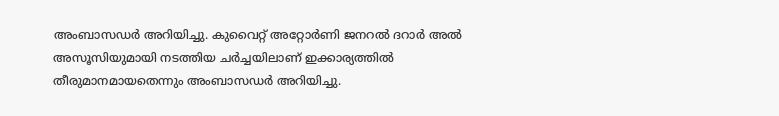അംബാസഡര്‍ അറിയിച്ചു. കുവൈറ്റ് അറ്റോര്‍ണി ജനറല്‍ ദറാര്‍ അല്‍ അസൂസിയുമായി നടത്തിയ ചര്‍ച്ചയിലാണ് ഇക്കാര്യത്തില്‍ തീരുമാനമായതെന്നും അംബാസഡര്‍ അറിയിച്ചു.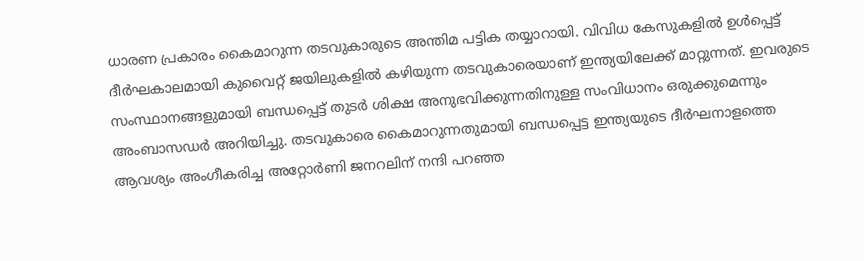ധാരണ പ്രകാരം കൈമാറുന്ന തടവുകാരുടെ അന്തിമ പട്ടിക തയ്യാറായി. വിവിധ കേസുകളില്‍ ഉള്‍പ്പെട്ട് ദീര്‍ഘകാലമായി കുവൈറ്റ് ജയിലുകളില്‍ കഴിയുന്ന തടവുകാരെയാണ് ഇന്ത്യയിലേക്ക് മാറ്റുന്നത്. ഇവരുടെ സംസ്ഥാനങ്ങളുമായി ബന്ധപ്പെട്ട് തുടര്‍ ശിക്ഷ അനുഭവിക്കുന്നതിനുള്ള സംവിധാനം ഒരുക്കുമെന്നും അംബാസഡര്‍ അറിയിച്ചു. തടവുകാരെ കൈമാറുന്നതുമായി ബന്ധപ്പെട്ട ഇന്ത്യയുടെ ദീര്‍ഘനാളത്തെ ആവശ്യം അംഗീകരിച്ച അറ്റോര്‍ണി ജനറലിന് നന്ദി പറഞ്ഞ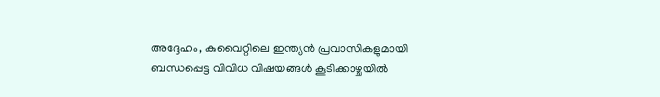അദ്ദേഹം, കുവൈറ്റിലെ ഇന്ത്യന്‍ പ്രവാസികളുമായി ബന്ധപ്പെട്ട വിവിധ വിഷയങ്ങള്‍ കൂടിക്കാഴ്ചയില്‍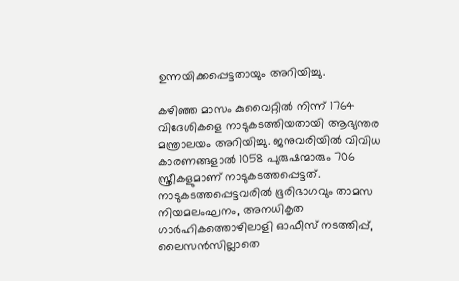ഉന്നയിക്കപ്പെട്ടതായും അറിയിച്ചു.

കഴിഞ്ഞ മാസം കുവൈറ്റില്‍ നിന്ന് 1764 വിദേശികളെ നാടുകടത്തിയതായി ആഭ്യന്തര മന്ത്രാലയം അറിയിച്ചു. ജനുവരിയില്‍ വിവിധ കാരണങ്ങളാല്‍ 1058 പുരുഷന്മാരും 706 സ്ത്രീകളുമാണ് നാടുകടത്തപ്പെട്ടത്. നാടുകടത്തപ്പെട്ടവരില്‍ ഭൂരിഭാഗവും താമസ നിയമലംഘനം, അനധികൃത ഗാര്‍ഹികത്തൊഴിലാളി ഓഫീസ് നടത്തിപ്പ്, ലൈസന്‍സില്ലാതെ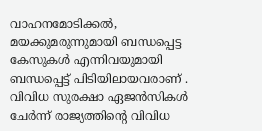വാഹനമോടിക്കല്‍, മയക്കുമരുന്നുമായി ബന്ധപ്പെട്ട കേസുകള്‍ എന്നിവയുമായി ബന്ധപ്പെട്ട് പിടിയിലായവരാണ് . വിവിധ സുരക്ഷാ ഏജന്‍സികള്‍ ചേര്‍ന്ന് രാജ്യത്തിന്റെ വിവിധ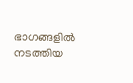ഭാഗങ്ങളില്‍ നടത്തിയ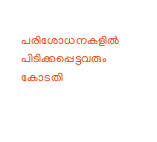പരിശോധനകളില്‍ പിടിക്കപ്പെട്ടവരും കോടതി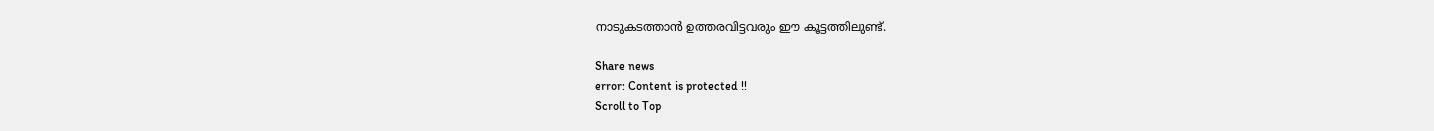നാടുകടത്താന്‍ ഉത്തരവിട്ടവരും ഈ കൂട്ടത്തിലുണ്ട്.

Share news
error: Content is protected !!
Scroll to Top